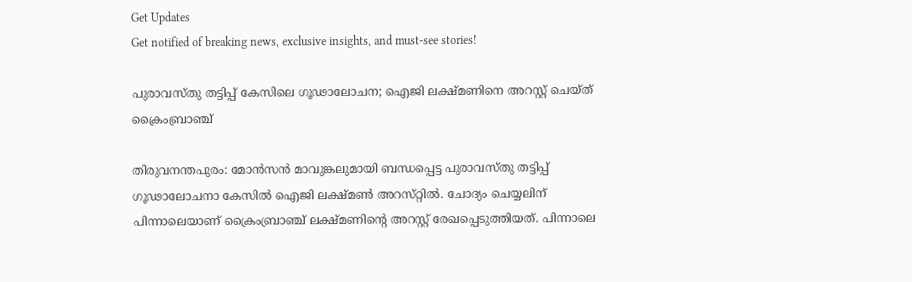Get Updates
Get notified of breaking news, exclusive insights, and must-see stories!

പുരാവസ്തു തട്ടിപ്പ് കേസിലെ ഗൂഢാലോചന; ഐജി ലക്ഷ്മണിനെ അറസ്റ്റ് ചെയ്ത് ക്രൈംബ്രാഞ്ച്

തിരുവനന്തപുരം: മോൻസൻ മാവുങ്കലുമായി ബന്ധപ്പെട്ട പുരാവസ്‌തു തട്ടിപ്പ് ഗൂഢാലോചനാ കേസിൽ ഐജി ലക്ഷ്‌മൺ അറസ്‌റ്റിൽ. ചോദ്യം ചെയ്യലിന് പിന്നാലെയാണ് ക്രൈംബ്രാഞ്ച് ലക്ഷ്‌മണിന്റെ അറസ്റ്റ് രേഖപ്പെടുത്തിയത്. പിന്നാലെ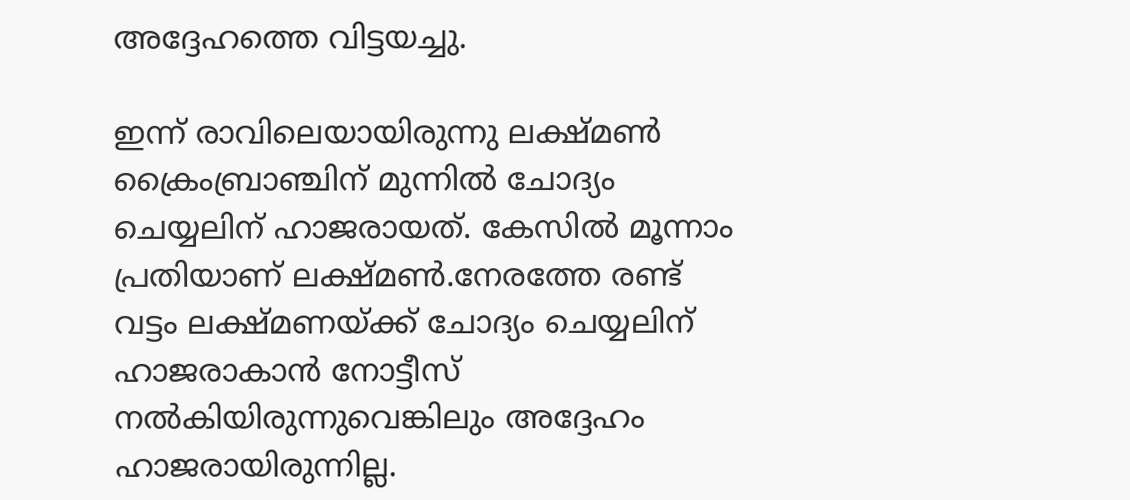അദ്ദേഹത്തെ വിട്ടയച്ചു.

ഇന്ന് രാവിലെയായിരുന്നു ലക്ഷ്മൺ ക്രൈംബ്രാഞ്ചിന് മുന്നിൽ ചോദ്യം ചെയ്യലിന് ഹാജരായത്. കേസിൽ മൂന്നാം പ്രതിയാണ് ലക്ഷ്മൺ.നേരത്തേ രണ്ട് വട്ടം ലക്ഷ്മണയ്ക്ക് ചോദ്യം ചെയ്യലിന് ഹാജരാകാൻ നോട്ടീസ് നൽകിയിരുന്നുവെങ്കിലും അദ്ദേഹം ഹാജരായിരുന്നില്ല.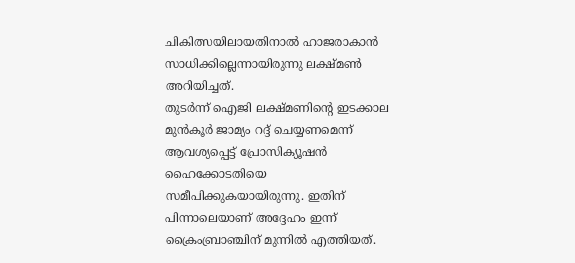ചികിത്സയിലായതിനാൽ ഹാജരാകാൻ സാധിക്കില്ലെന്നായിരുന്നു ലക്ഷ്മൺ അറിയിച്ചത്.
തുടർന്ന് ഐജി ലക്ഷ്മണിന്റെ ഇടക്കാല മുൻകൂർ ജാമ്യം റദ്ദ് ചെയ്യണമെന്ന് ആവശ്യപ്പെട്ട് പ്രോസിക്യൂഷൻ ഹൈക്കോടതിയെ സമീപിക്കുകയായിരുന്നു. ഇതിന് പിന്നാലെയാണ് അദ്ദേഹം ഇന്ന് ക്രൈംബ്രാഞ്ചിന് മുന്നിൽ എത്തിയത്.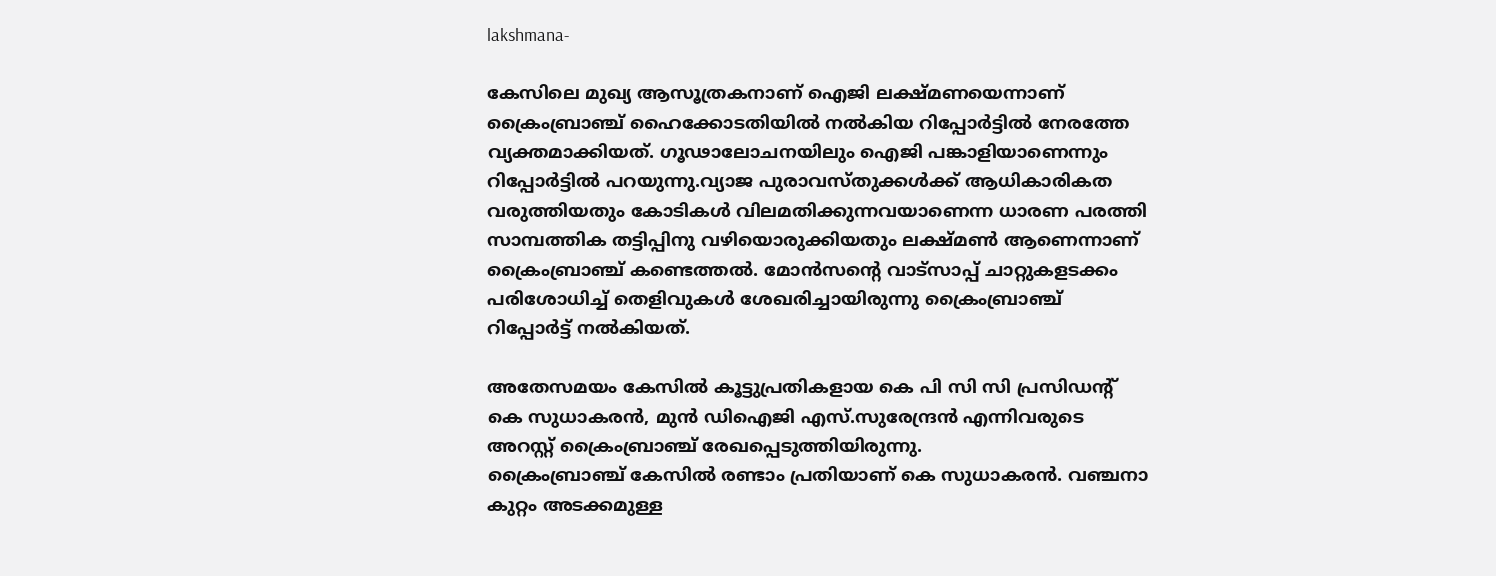lakshmana-

കേസിലെ മുഖ്യ ആസൂത്രകനാണ് ഐജി ലക്ഷ്‌മണയെന്നാണ് ക്രൈംബ്രാഞ്ച് ഹൈക്കോടതിയിൽ നൽകിയ റിപ്പോർട്ടിൽ നേരത്തേ വ്യക്തമാക്കിയത്. ഗൂഢാലോചനയിലും ഐജി പങ്കാളിയാണെന്നും റിപ്പോർട്ടിൽ പറയുന്നു.വ്യാജ പുരാവസ്തുക്കൾക്ക് ആധികാരികത വരുത്തിയതും കോടികൾ വിലമതിക്കുന്നവയാണെന്ന ധാരണ പരത്തി സാമ്പത്തിക തട്ടിപ്പിനു വഴിയൊരുക്കിയതും ലക്ഷ്മൺ ആണെന്നാണ് ക്രൈംബ്രാഞ്ച് കണ്ടെത്തൽ. മോൻസന്റെ വാട്സാപ്പ് ചാറ്റുകളടക്കം പരിശോധിച്ച് തെളിവുകൾ ശേഖരിച്ചായിരുന്നു ക്രൈംബ്രാഞ്ച് റിപ്പോർട്ട് നൽകിയത്.

അതേസമയം കേസിൽ കൂട്ടുപ്രതികളായ കെ പി സി സി പ്രസിഡന്റ് കെ സുധാകരൻ, മുൻ ഡിഐജി എസ്.സുരേന്ദ്രൻ എന്നിവരുടെ അറസ്റ്റ് ക്രൈംബ്രാഞ്ച് രേഖപ്പെടുത്തിയിരുന്നു.
ക്രൈംബ്രാഞ്ച് കേസിൽ രണ്ടാം പ്രതിയാണ് കെ സുധാകരന്‍. വഞ്ചനാ കുറ്റം അടക്കമുള്ള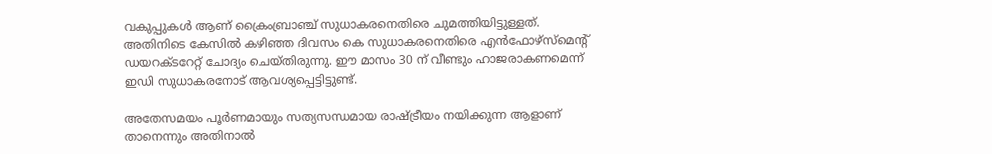വകുപ്പുകള്‍ ആണ് ക്രൈംബ്രാഞ്ച് സുധാകരനെതിരെ ചുമത്തിയിട്ടുള്ളത്. അതിനിടെ കേസിൽ കഴിഞ്ഞ ദിവസം കെ സുധാകരനെതിരെ എൻഫോഴ്സ്മെന്റ് ഡയറക്ടറേറ്റ് ചോദ്യം ചെയ്തിരുന്നു. ഈ മാസം 30 ന് വീണ്ടും ഹാജരാകണമെന്ന് ഇഡി സുധാകരനോട് ആവശ്യപ്പെട്ടിട്ടുണ്ട്.

അതേസമയം പൂർണമായും സത്യസന്ധമായ രാഷ്ട്രീയം നയിക്കുന്ന ആളാണ് താനെന്നും അതിനാൽ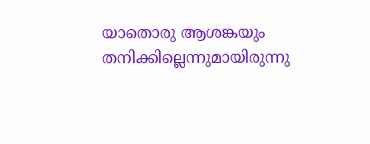യാതൊരു ആശങ്കയും തനിക്കില്ലെന്നുമായിരുന്നു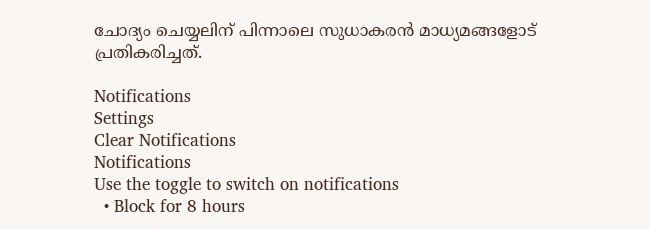ചോദ്യം ചെയ്യലിന് പിന്നാലെ സുധാകരൻ മാധ്യമങ്ങളോട് പ്രതികരിച്ചത്.

Notifications
Settings
Clear Notifications
Notifications
Use the toggle to switch on notifications
  • Block for 8 hours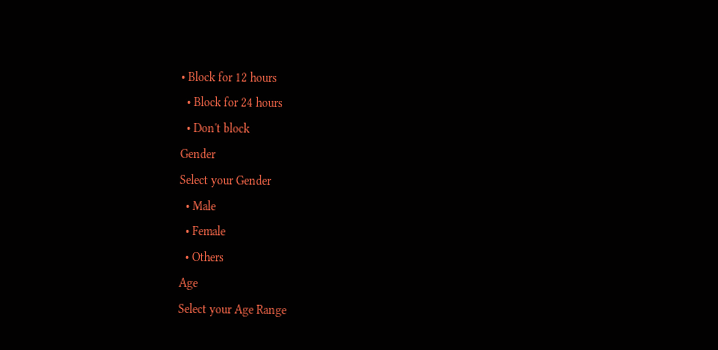• Block for 12 hours
  • Block for 24 hours
  • Don't block
Gender
Select your Gender
  • Male
  • Female
  • Others
Age
Select your Age Range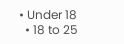• Under 18
  • 18 to 25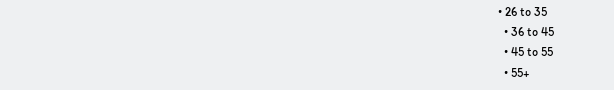• 26 to 35
  • 36 to 45
  • 45 to 55
  • 55+